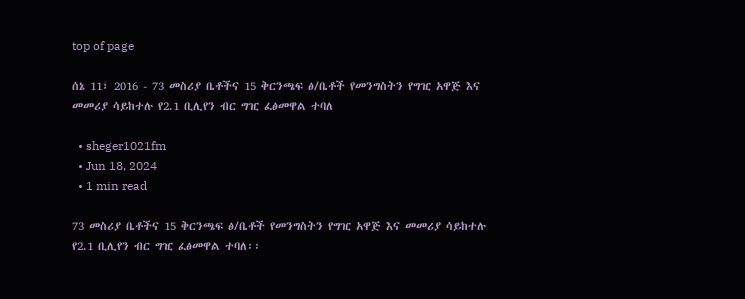top of page

ሰኔ 11፣ 2016 - 73 መስሪያ ቤቶችና 15 ቅርንጫፍ ፅ/ቤቶች የመንግስትን የግዢ አዋጅ እና መመሪያ ሳይከተሉ የ2.1 ቢሊየን ብር ግዢ ፈፅመዋል ተባለ

  • sheger1021fm
  • Jun 18, 2024
  • 1 min read

73 መስሪያ ቤቶችና 15 ቅርንጫፍ ፅ/ቤቶች የመንግስትን የግዢ አዋጅ እና መመሪያ ሳይከተሉ የ2.1 ቢሊየን ብር ግዢ ፈፅመዋል ተባለ፡፡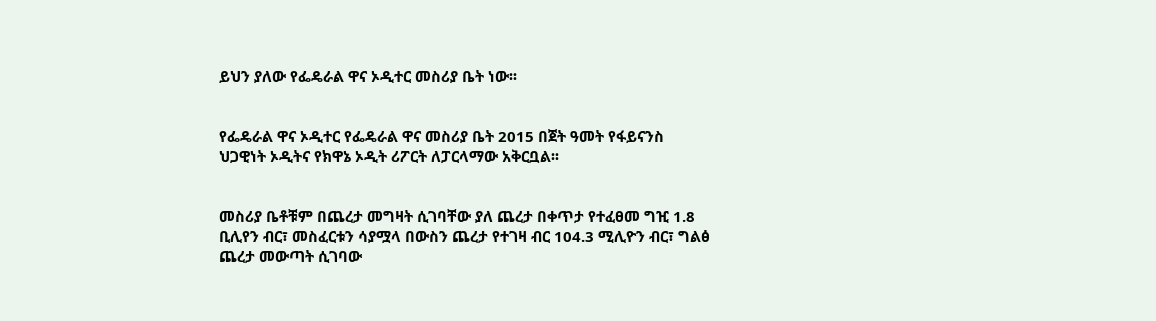ይህን ያለው የፌዴራል ዋና ኦዲተር መስሪያ ቤት ነው፡፡


የፌዴራል ዋና ኦዲተር የፌዴራል ዋና መስሪያ ቤት 2015 በጀት ዓመት የፋይናንስ ህጋዊነት ኦዲትና የክዋኔ ኦዲት ሪፖርት ለፓርላማው አቅርቧል፡፡


መስሪያ ቤቶቹም በጨረታ መግዛት ሲገባቸው ያለ ጨረታ በቀጥታ የተፈፀመ ግዢ 1.8 ቢሊየን ብር፣ መስፈርቱን ሳያሟላ በውስን ጨረታ የተገዛ ብር 104.3 ሚሊዮን ብር፣ ግልፅ ጨረታ መውጣት ሲገባው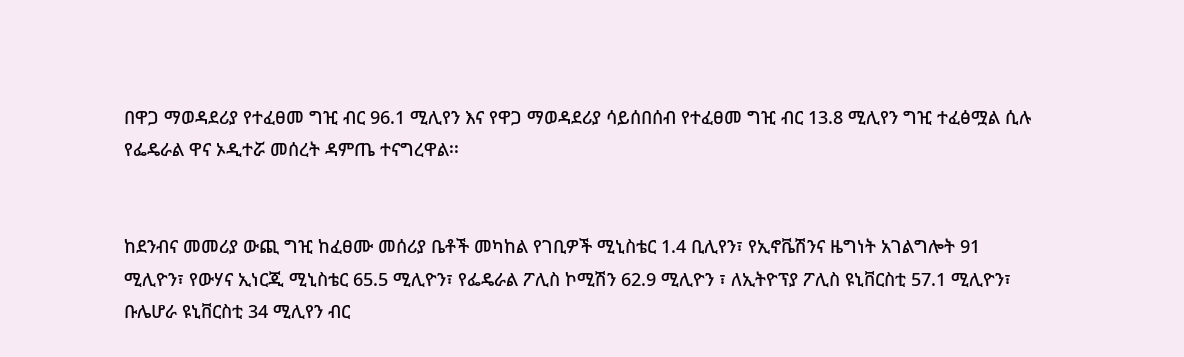በዋጋ ማወዳደሪያ የተፈፀመ ግዢ ብር 96.1 ሚሊየን እና የዋጋ ማወዳደሪያ ሳይሰበሰብ የተፈፀመ ግዢ ብር 13.8 ሚሊየን ግዢ ተፈፅሟል ሲሉ የፌዴራል ዋና ኦዲተሯ መሰረት ዳምጤ ተናግረዋል፡፡


ከደንብና መመሪያ ውጪ ግዢ ከፈፀሙ መሰሪያ ቤቶች መካከል የገቢዎች ሚኒስቴር 1.4 ቢሊየን፣ የኢኖቬሽንና ዜግነት አገልግሎት 91 ሚሊዮን፣ የውሃና ኢነርጂ ሚኒስቴር 65.5 ሚሊዮን፣ የፌዴራል ፖሊስ ኮሚሽን 62.9 ሚሊዮን ፣ ለኢትዮፕያ ፖሊስ ዩኒቨርስቲ 57.1 ሚሊዮን፣ ቡሌሆራ ዩኒቨርስቲ 34 ሚሊየን ብር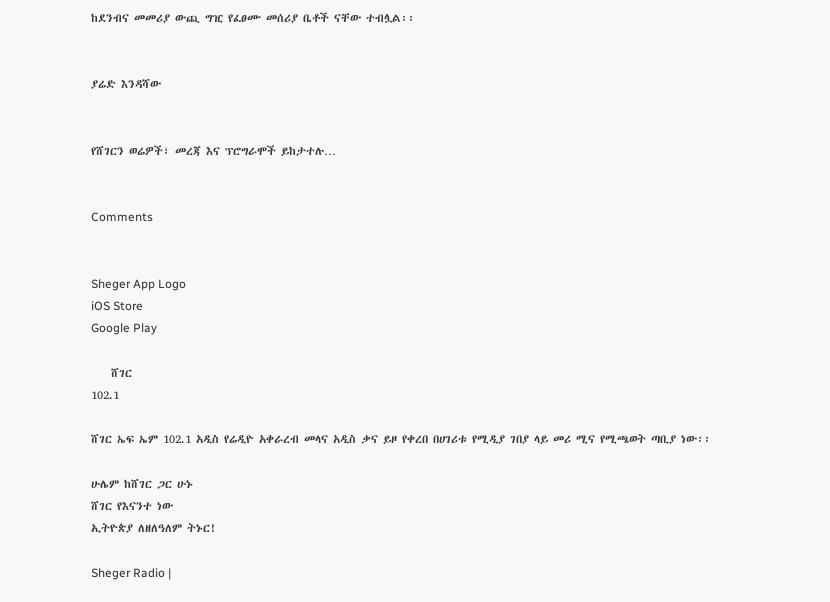ከደንብና መመሪያ ውጪ ግዢ የፈፀሙ መሰሪያ ቤቶች ናቸው ተብሏል፡፡


ያሬድ እንዳሻው


የሸገርን ወሬዎች፣ መረጃ እና ፕሮግራሞች ይከታተሉ…


Comments


Sheger App Logo
iOS Store
Google Play

    ሸገር
102.1

ሸገር ኤፍ ኤም 102.1 አዲስ የሬዲዮ አቀራረብ መላና አዲስ ቃና ይዞ የቀረበ በሀገሪቱ የሚዲያ ገበያ ላይ መሪ ሚና የሚጫወት ጣቢያ ነው፡፡

ሁሌም ከሸገር ጋር ሁኑ
ሸገር የእናንተ ነው
ኢትዮጵያ ለዘለዓለም ትኑር!

Sheger Radio |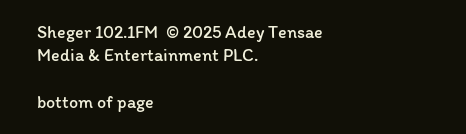Sheger 102.1FM  © 2025 Adey Tensae Media & Entertainment PLC.

bottom of page